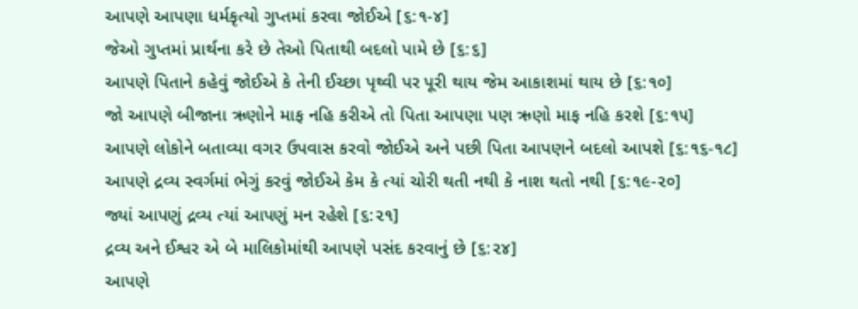આપણે આપણા ધર્મકૃત્યો ગુપ્તમાં કરવા જોઈએ [૬:૧-૪]
જેઓ ગુપ્તમાં પ્રાર્થના કરે છે તેઓ પિતાથી બદલો પામે છે [૬:૬]
આપણે પિતાને કહેવું જોઈએ કે તેની ઈચ્છા પૃથ્વી પર પૂરી થાય જેમ આકાશમાં થાય છે [૬:૧૦]
જો આપણે બીજાના ઋણોને માફ નહિ કરીએ તો પિતા આપણા પણ ઋણો માફ નહિ કરશે [૬:૧૫]
આપણે લોકોને બતાવ્યા વગર ઉપવાસ કરવો જોઈએ અને પછી પિતા આપણને બદલો આપશે [૬:૧૬-૧૮]
આપણે દ્રવ્ય સ્વર્ગમાં ભેગું કરવું જોઈએ કેમ કે ત્યાં ચોરી થતી નથી કે નાશ થતો નથી [૬:૧૯-૨૦]
જ્યાં આપણું દ્રવ્ય ત્યાં આપણું મન રહેશે [૬:૨૧]
દ્રવ્ય અને ઈશ્વર એ બે માલિકોમાંથી આપણે પસંદ કરવાનું છે [૬:૨૪]
આપણે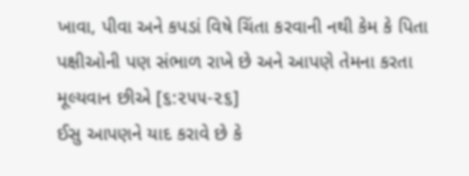ખાવા, પીવા અને કપડાં વિષે ચિંતા કરવાની નથી કેમ કે પિતા પક્ષીઓની પણ સંભાળ રાખે છે અને આપણે તેમના કરતા મૂલ્યવાન છીએ [૬:૨૫૫-૨૬]
ઈસુ આપણને યાદ કરાવે છે કે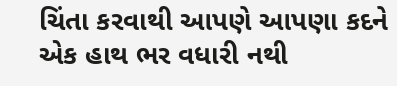ચિંતા કરવાથી આપણે આપણા કદને એક હાથ ભર વધારી નથી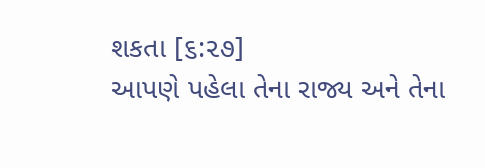શકતા [૬:૨૭]
આપણે પહેલા તેના રાજ્ય અને તેના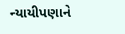ન્યાયીપણાને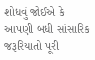શોધવું જોઈએ કે આપણી બધી સાંસારિક જરૂરિયાતો પૂરી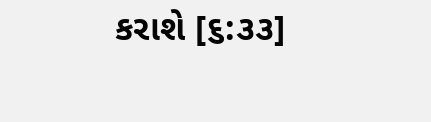કરાશે [૬:૩૩]